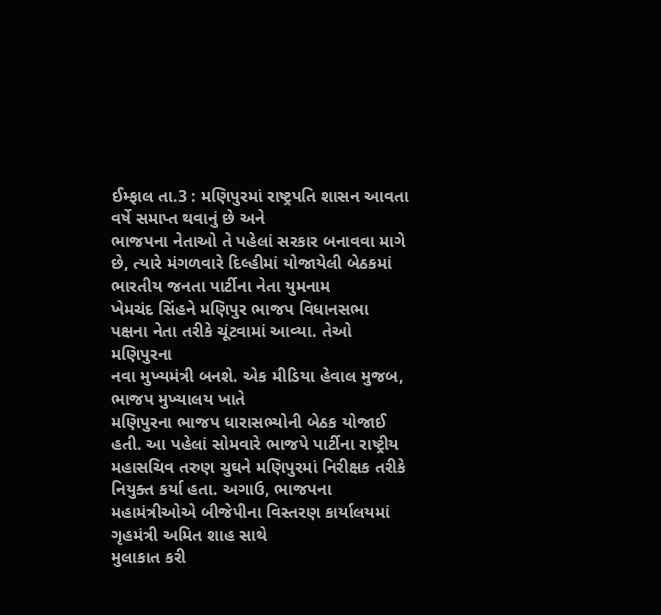ઈમ્ફાલ તા.3 : મણિપુરમાં રાષ્ટ્રપતિ શાસન આવતા વર્ષે સમાપ્ત થવાનું છે અને
ભાજપના નેતાઓ તે પહેલાં સરકાર બનાવવા માગે છે, ત્યારે મંગળવારે દિલ્હીમાં યોજાયેલી બેઠકમાં ભારતીય જનતા પાર્ટીના નેતા યુમનામ
ખેમચંદ સિંહને મણિપુર ભાજપ વિધાનસભા પક્ષના નેતા તરીકે ચૂંટવામાં આવ્યા. તેઓ મણિપુરના
નવા મુખ્યમંત્રી બનશે. એક મીડિયા હેવાલ મુજબ, ભાજપ મુખ્યાલય ખાતે
મણિપુરના ભાજપ ધારાસભ્યોની બેઠક યોજાઈ હતી. આ પહેલાં સોમવારે ભાજપે પાર્ટીના રાષ્ટ્રીય
મહાસચિવ તરુણ ચુઘને મણિપુરમાં નિરીક્ષક તરીકે નિયુક્ત કર્યા હતા. અગાઉ, ભાજપના મહામંત્રીઓએ બીજેપીના વિસ્તરણ કાર્યાલયમાં ગૃહમંત્રી અમિત શાહ સાથે
મુલાકાત કરી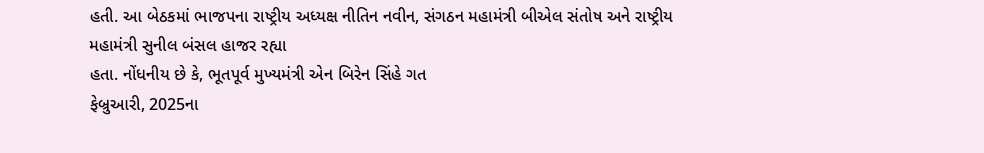હતી. આ બેઠકમાં ભાજપના રાષ્ટ્રીય અધ્યક્ષ નીતિન નવીન, સંગઠન મહામંત્રી બીએલ સંતોષ અને રાષ્ટ્રીય મહામંત્રી સુનીલ બંસલ હાજર રહ્યા
હતા. નોંધનીય છે કે, ભૂતપૂર્વ મુખ્યમંત્રી એન બિરેન સિંહે ગત
ફેબ્રુઆરી, 2025ના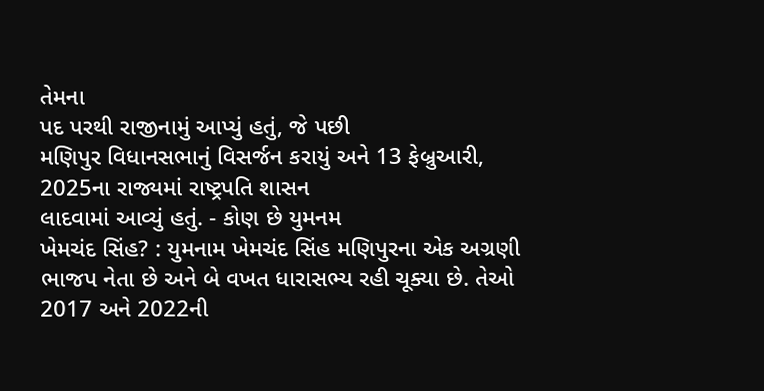તેમના
પદ પરથી રાજીનામું આપ્યું હતું, જે પછી
મણિપુર વિધાનસભાનું વિસર્જન કરાયું અને 13 ફેબ્રુઆરી, 2025ના રાજ્યમાં રાષ્ટ્રપતિ શાસન
લાદવામાં આવ્યું હતું. - કોણ છે યુમનમ
ખેમચંદ સિંહ? : યુમનામ ખેમચંદ સિંહ મણિપુરના એક અગ્રણી
ભાજપ નેતા છે અને બે વખત ધારાસભ્ય રહી ચૂક્યા છે. તેઓ 2017 અને 2022ની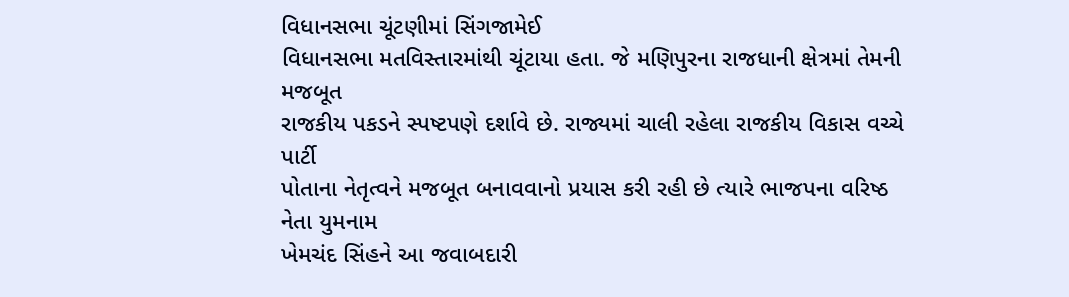વિધાનસભા ચૂંટણીમાં સિંગજામેઈ
વિધાનસભા મતવિસ્તારમાંથી ચૂંટાયા હતા. જે મણિપુરના રાજધાની ક્ષેત્રમાં તેમની મજબૂત
રાજકીય પકડને સ્પષ્ટપણે દર્શાવે છે. રાજ્યમાં ચાલી રહેલા રાજકીય વિકાસ વચ્ચે પાર્ટી
પોતાના નેતૃત્વને મજબૂત બનાવવાનો પ્રયાસ કરી રહી છે ત્યારે ભાજપના વરિષ્ઠ નેતા યુમનામ
ખેમચંદ સિંહને આ જવાબદારી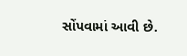સોંપવામાં આવી છે.